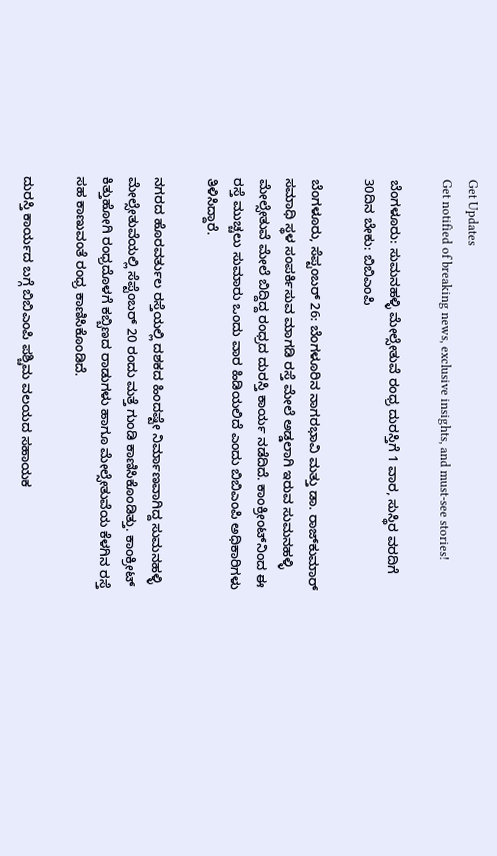Get Updates
Get notified of breaking news, exclusive insights, and must-see stories!

ಬೆಂಗಳೂರು: ಸುಮನಹಳ್ಳಿ ಮೇಲ್ಸೇತುವೆ ರಂಧ್ರ ದುರಸ್ತಿಗೆ 1 ವಾರ, ಸುಸ್ಥಿರ ವರದಿಗೆ 30ದಿನ ಬೇಕು: ಬಿಬಿಎಂಪಿ

ಬೆಂಗಳೂರು, ಸೆಪ್ಟಂಬರ್ 26: ಬೆಂಗಳೂರಿನ ನಾಗರಭಾವಿ ಮತ್ತು ಡಾ. ರಾಜ್‌ಕುಮಾರ್ ಸಮಾಧಿ ಸ್ಥಳ ಸಂಪರ್ಕಿಸುವ ಮಾಗಡಿ ರಸ್ತೆ ಮೇಲೆ ಅಡ್ಡಲಾಗಿ ಇರುವ ಸುಮನಹಳ್ಳಿ ಮೇಲ್ಸೇತುವೆ ಮೇಲೆ ಬಿದ್ದಿದ್ದ ರಂಧ್ರದ ದುರಸ್ತಿ ಕಾರ್ಯ ನಡೆದಿದೆ. ಕಾಂಕ್ರೀಂಟ್‌ನಿಂದ ಈ ರಸ್ತೆ ಮುಚ್ಚಲು ಸುಮಾರು ಒಂದು ವಾರ ಹಿಡಿಯಲಿದೆ ಎಂದು ಬಿಬಿಎಂಪಿ ಅಧಿಕಾರಿಗಳು ತಿಳಿಸಿದ್ದಾರೆ.

ನಗರದ ಹೊರವರ್ತುಲ ರಸ್ತೆಯಲ್ಲಿ ದಶಕದ ಹಿಂದಷ್ಟೇ ನಿರ್ಮಾಣವಾಗಿದ್ದ ಸುಮನಹಳ್ಳಿ ಮೇಲ್ಸೇತುವೆಯಲ್ಲಿ ಸೆಪ್ಟೆಂಬರ್ 20 ರಂದು ಮತ್ತೆ ಗುಂಡಿ ಕಾಣಿಸಿಕೊಂಡಿತ್ತು. ಕಾಂಕ್ರೀಟ್ ಕಿತ್ತುಹೋಗಿ ರಂಧ್ರದೊಳಗೆ ಕಬ್ಬಿಣದ ರಾಡುಗಳು ಹಾಗೂ ಮೇಲ್ಸೇತುವೆಯ ಕೆಳಗಿನ ರಸ್ತೆ ಸಹ ಕಾಣುವಂತೆ ರಂಧ್ರ ಕಾಣಿಸಿಕೊಂಡಿದೆ.

ದುರಸ್ತಿ ಕಾರ್ಯದ ಬಗ್ಗೆ ಬಿಬಿಎಂಪಿ ಪಶ್ಚಿಮ ವಲಯದ ಸಹಾಯಕ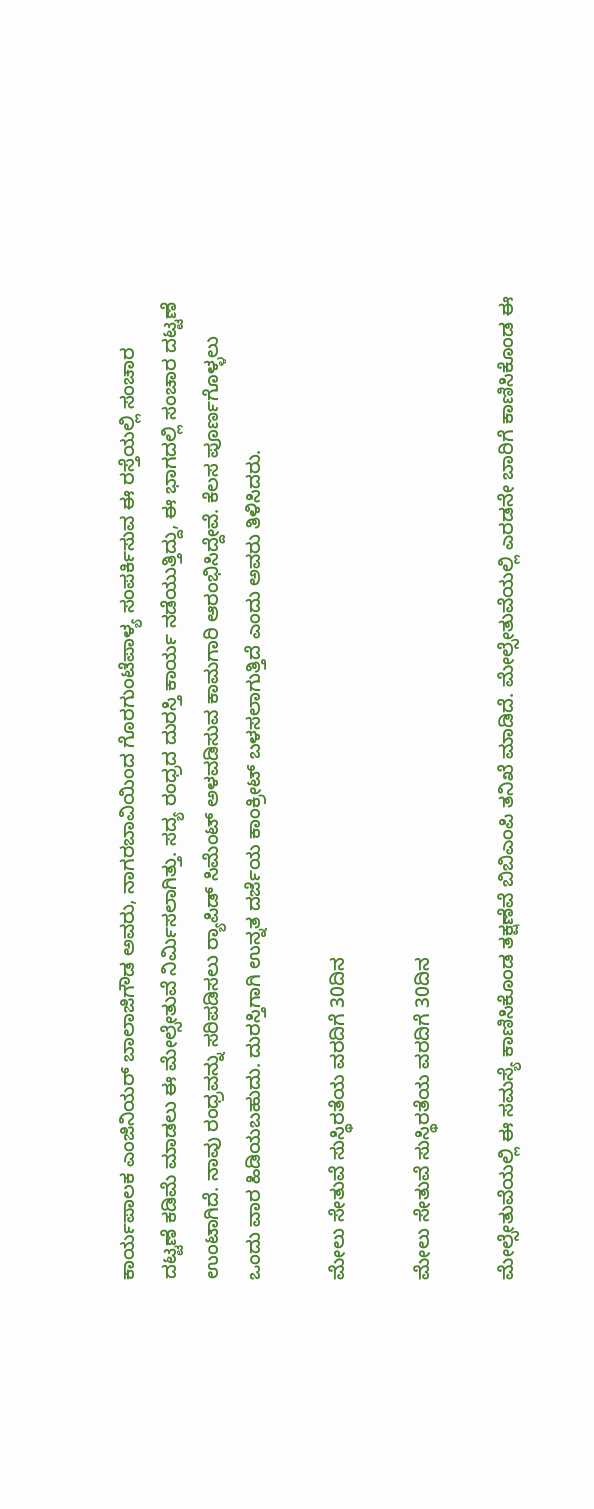ಕಾರ್ಯಪಾಲಕ ಎಂಜಿನಿಯರ್ ಬಾಲಾಜಿಗೌಡ ಅವರು, ನಾಗರಬಾವಿಯಿಂದ ಗೊರಗುಂಟೆಪಾಳ್ಯ ಸಂಪರ್ಕಿಸುವ ಈ ರಸ್ತೆಯಲ್ಲಿ ಸಂಚಾರ ದಟ್ಟಣೆ ಕಡಿಮೆ ಮಾಡಲು ಈ ಮೇಲ್ಸೇತುವೆ ನಿರ್ಮಿಸಲಾಗಿತ್ತು. ಸದ್ಯ ರಂಧ್ರದ ದುರಸ್ತಿ ಕಾರ್ಯ ನಡೆಯುತ್ತಿದ್ದು, ಈ ಭಾಗದಲ್ಲಿ ಸಂಚಾರ ದಟ್ಟಣೆ ಉಂಟಾಗಿದೆ. ನಾವು ರಂಧ್ರವನ್ನು ಸರಿಪಡಿಸಲು ರ್‍ಯಾಪಿಡ್ ಸಿಮೆಂಟ್‌ ಅಳವಡಿಸುವ ಕಾಮಗಾರಿ ಆರಂಭಿಸಿದ್ದೇವೆ. ಕೆಲಸ ಪೂರ್ಣಗೊಳ್ಳಲು ಒಂದು ವಾರ ಹಿಡಿಯಬಹುದು. ದುರಸ್ತಿಗಾಗಿ ಉನ್ನತ ದರ್ಜೆಯ ಕಾಂಕ್ರೀಟ್ ಬಳಸಲಾಗುತ್ತಿದೆ ಎಂದು ಅವರು ತಿಳಿಸಿದರು.

ಮೇಲು ಸೇತುವೆ ಸುಸ್ಥಿರತೆಯ ವರದಿಗೆ 30ದಿನ

ಮೇಲು ಸೇತುವೆ ಸುಸ್ಥಿರತೆಯ ವರದಿಗೆ 30ದಿನ

ಮೇಲ್ಸೇತುವೆಯಲ್ಲಿ ಈ ಸಮಸ್ಯೆ ಕಾಣಿಸಿಕೊಂಡ ತಕ್ಷಣೆವೆ ಬಿಬಿಎಂಪಿ ತನಿಖೆ ಮಾಡಿದೆ. ಮೇಲ್ಸೇತುವೆಯಲ್ಲಿ ಎರಡನೇ ಬಾರಿಗೆ ಕಾಣಿಸಿಕೊಂಡ ಈ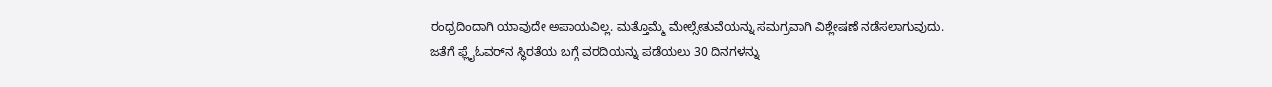ರಂಧ್ರದಿಂದಾಗಿ ಯಾವುದೇ ಅಪಾಯವಿಲ್ಲ. ಮತ್ತೊಮ್ಮೆ ಮೇಲ್ಸೇತುವೆಯನ್ನು ಸಮಗ್ರವಾಗಿ ವಿಶ್ಲೇಷಣೆ ನಡೆಸಲಾಗುವುದು. ಜತೆಗೆ ಫ್ಲೈಓವರ್‌ನ ಸ್ಥಿರತೆಯ ಬಗ್ಗೆ ವರದಿಯನ್ನು ಪಡೆಯಲು 30 ದಿನಗಳನ್ನು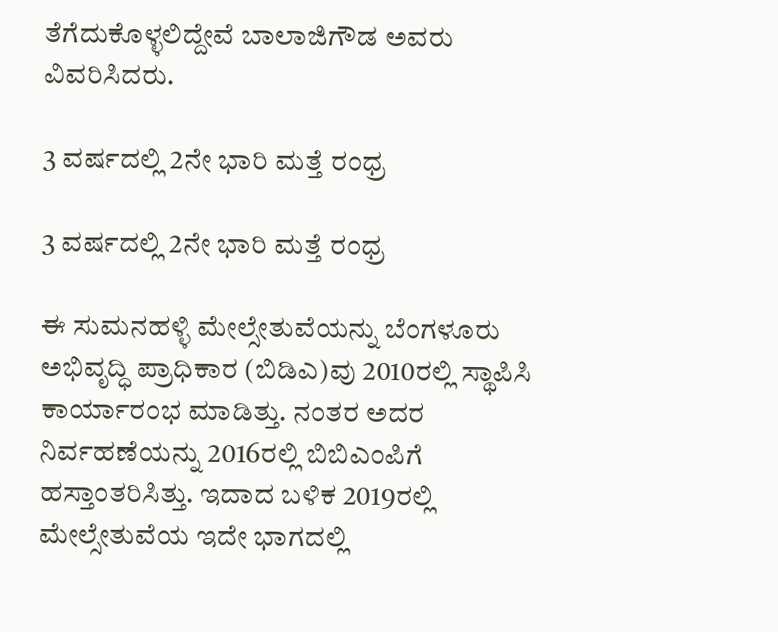ತೆಗೆದುಕೊಳ್ಳಲಿದ್ದೇವೆ ಬಾಲಾಜಿಗೌಡ ಅವರು ವಿವರಿಸಿದರು.

3 ವರ್ಷದಲ್ಲಿ 2ನೇ ಭಾರಿ ಮತ್ತೆ ರಂಧ್ರ

3 ವರ್ಷದಲ್ಲಿ 2ನೇ ಭಾರಿ ಮತ್ತೆ ರಂಧ್ರ

ಈ ಸುಮನಹಳ್ಳಿ ಮೇಲ್ಸೇತುವೆಯನ್ನು ಬೆಂಗಳೂರು ಅಭಿವೃದ್ಧಿ ಪ್ರಾಧಿಕಾರ (ಬಿಡಿಎ)ವು 2010ರಲ್ಲಿ ಸ್ಥಾಪಿಸಿ ಕಾರ್ಯಾರಂಭ ಮಾಡಿತ್ತು. ನಂತರ ಅದರ ನಿರ್ವಹಣೆಯನ್ನು 2016ರಲ್ಲಿ ಬಿಬಿಎಂಪಿಗೆ ಹಸ್ತಾಂತರಿಸಿತ್ತು. ಇದಾದ ಬಳಿಕ 2019ರಲ್ಲಿ ಮೇಲ್ಸೇತುವೆಯ ಇದೇ ಭಾಗದಲ್ಲಿ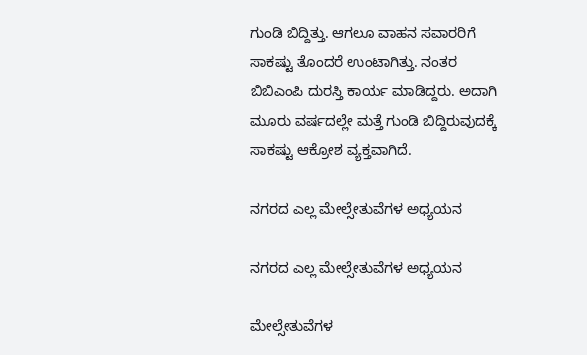ಗುಂಡಿ ಬಿದ್ದಿತ್ತು. ಆಗಲೂ ವಾಹನ ಸವಾರರಿಗೆ ಸಾಕಷ್ಟು ತೊಂದರೆ ಉಂಟಾಗಿತ್ತು. ನಂತರ ಬಿಬಿಎಂಪಿ ದುರಸ್ತಿ ಕಾರ್ಯ ಮಾಡಿದ್ದರು. ಅದಾಗಿ ಮೂರು ವರ್ಷದಲ್ಲೇ ಮತ್ತೆ ಗುಂಡಿ ಬಿದ್ದಿರುವುದಕ್ಕೆ ಸಾಕಷ್ಟು ಆಕ್ರೋಶ ವ್ಯಕ್ತವಾಗಿದೆ.

ನಗರದ ಎಲ್ಲ ಮೇಲ್ಸೇತುವೆಗಳ ಅಧ್ಯಯನ

ನಗರದ ಎಲ್ಲ ಮೇಲ್ಸೇತುವೆಗಳ ಅಧ್ಯಯನ

ಮೇಲ್ಸೇತುವೆಗಳ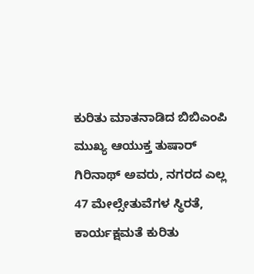ಕುರಿತು ಮಾತನಾಡಿದ ಬಿಬಿಎಂಪಿ ಮುಖ್ಯ ಆಯುಕ್ತ ತುಷಾರ್ ಗಿರಿನಾಥ್ ಅವರು, ನಗರದ ಎಲ್ಲ 47 ಮೇಲ್ಸೇತುವೆಗಳ ಸ್ಥಿರತೆ, ಕಾರ್ಯಕ್ಷಮತೆ ಕುರಿತು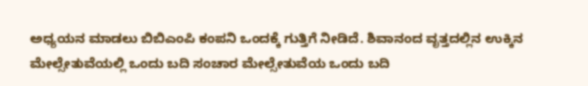ಅಧ್ಯಯನ ಮಾಡಲು ಬಿಬಿಎಂಪಿ ಕಂಪನಿ ಒಂದಕ್ಕೆ ಗುತ್ತಿಗೆ ನೀಡಿದೆ. ಶಿವಾನಂದ ವೃತ್ತದಲ್ಲಿನ ಉಕ್ಕಿನ ಮೇಲ್ಸೇತುವೆಯಲ್ಲಿ ಒಂದು ಬದಿ ಸಂಚಾರ ಮೇಲ್ಸೇತುವೆಯ ಒಂದು ಬದಿ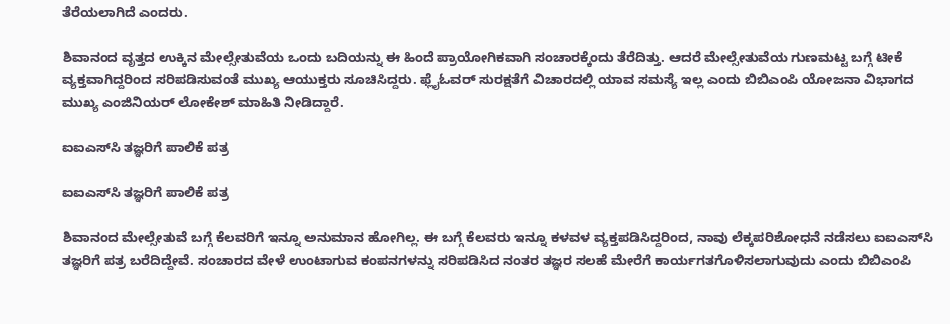ತೆರೆಯಲಾಗಿದೆ ಎಂದರು.

ಶಿವಾನಂದ ವೃತ್ತದ ಉಕ್ಕಿನ ಮೇಲ್ಸೇತುವೆಯ ಒಂದು ಬದಿಯನ್ನು ಈ ಹಿಂದೆ ಪ್ರಾಯೋಗಿಕವಾಗಿ ಸಂಚಾರಕ್ಕೆಂದು ತೆರೆದಿತ್ತು. ಆದರೆ ಮೇಲ್ಸೇತುವೆಯ ಗುಣಮಟ್ಟ ಬಗ್ಗೆ ಟೀಕೆ ವ್ಯಕ್ತವಾಗಿದ್ದರಿಂದ ಸರಿಪಡಿಸುವಂತೆ ಮುಖ್ಯ ಆಯುಕ್ತರು ಸೂಚಿಸಿದ್ದರು. ಫ್ಲೈಓವರ್ ಸುರಕ್ಷತೆಗೆ ವಿಚಾರದಲ್ಲಿ ಯಾವ ಸಮಸ್ಯೆ ಇಲ್ಲ ಎಂದು ಬಿಬಿಎಂಪಿ ಯೋಜನಾ ವಿಭಾಗದ ಮುಖ್ಯ ಎಂಜಿನಿಯರ್ ಲೋಕೇಶ್ ಮಾಹಿತಿ ನೀಡಿದ್ದಾರೆ.

ಐಐಎಸ್‌ಸಿ ತಜ್ಞರಿಗೆ ಪಾಲಿಕೆ ಪತ್ರ

ಐಐಎಸ್‌ಸಿ ತಜ್ಞರಿಗೆ ಪಾಲಿಕೆ ಪತ್ರ

ಶಿವಾನಂದ ಮೇಲ್ಸೇತುವೆ ಬಗ್ಗೆ ಕೆಲವರಿಗೆ ಇನ್ನೂ ಅನುಮಾನ ಹೋಗಿಲ್ಲ. ಈ ಬಗ್ಗೆ ಕೆಲವರು ಇನ್ನೂ ಕಳವಳ ವ್ಯಕ್ತಪಡಿಸಿದ್ದರಿಂದ, ನಾವು ಲೆಕ್ಕಪರಿಶೋಧನೆ ನಡೆಸಲು ಐಐಎಸ್‌ಸಿ ತಜ್ಞರಿಗೆ ಪತ್ರ ಬರೆದಿದ್ದೇವೆ. ಸಂಚಾರದ ವೇಳೆ ಉಂಟಾಗುವ ಕಂಪನಗಳನ್ನು ಸರಿಪಡಿಸಿದ ನಂತರ ತಜ್ಞರ ಸಲಹೆ ಮೇರೆಗೆ ಕಾರ್ಯಗತಗೊಳಿಸಲಾಗುವುದು ಎಂದು ಬಿಬಿಎಂಪಿ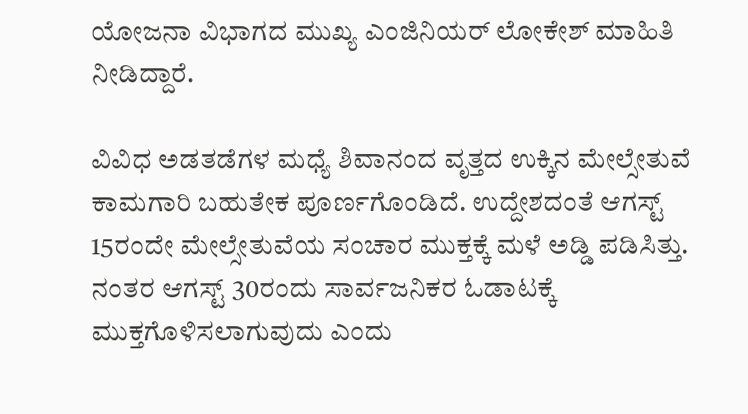ಯೋಜನಾ ವಿಭಾಗದ ಮುಖ್ಯ ಎಂಜಿನಿಯರ್ ಲೋಕೇಶ್ ಮಾಹಿತಿ ನೀಡಿದ್ದಾರೆ.

ವಿವಿಧ ಅಡತಡೆಗಳ ಮಧ್ಯೆ ಶಿವಾನಂದ ವೃತ್ತದ ಉಕ್ಕಿನ ಮೇಲ್ಸೇತುವೆ ಕಾಮಗಾರಿ ಬಹುತೇಕ ಪೂರ್ಣಗೊಂಡಿದೆ. ಉದ್ದೇಶದಂತೆ ಆಗಸ್ಟ್ 15ರಂದೇ ಮೇಲ್ಸೇತುವೆಯ ಸಂಚಾರ ಮುಕ್ತಕ್ಕೆ ಮಳೆ ಅಡ್ಡಿ ಪಡಿಸಿತ್ತು. ನಂತರ ಆಗಸ್ಟ್ 30ರಂದು ಸಾರ್ವಜನಿಕರ ಓಡಾಟಕ್ಕೆ ಮುಕ್ತಗೊಳಿಸಲಾಗುವುದು ಎಂದು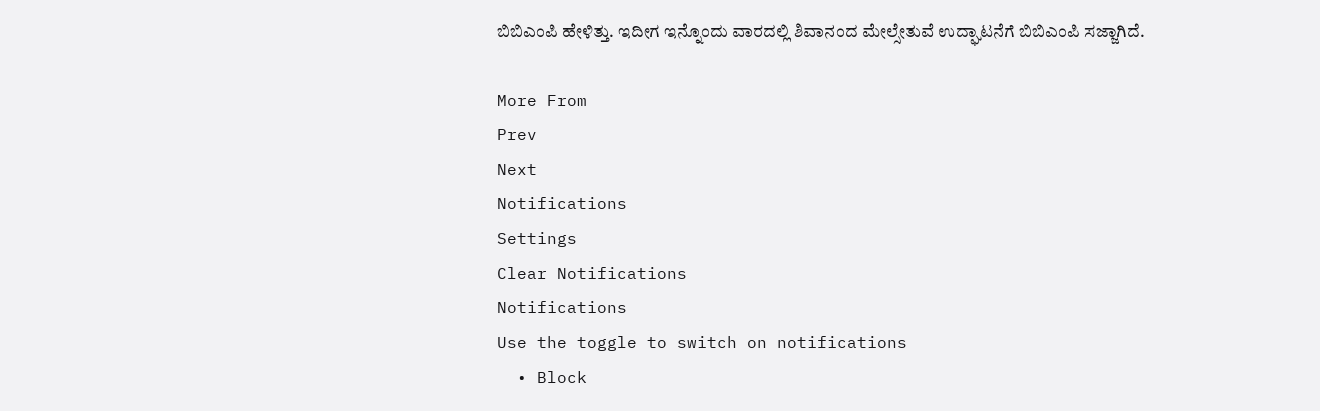ಬಿಬಿಎಂಪಿ ಹೇಳಿತ್ತು. ಇದೀಗ ಇನ್ನೊಂದು ವಾರದಲ್ಲಿ ಶಿವಾನಂದ ಮೇಲ್ಸೇತುವೆ ಉದ್ಘಾಟನೆಗೆ ಬಿಬಿಎಂಪಿ ಸಜ್ಜಾಗಿದೆ.

More From
Prev
Next
Notifications
Settings
Clear Notifications
Notifications
Use the toggle to switch on notifications
  • Block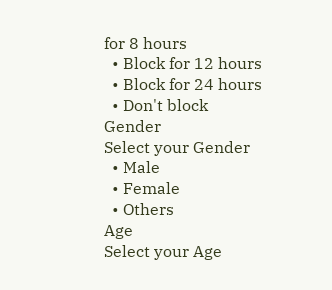for 8 hours
  • Block for 12 hours
  • Block for 24 hours
  • Don't block
Gender
Select your Gender
  • Male
  • Female
  • Others
Age
Select your Age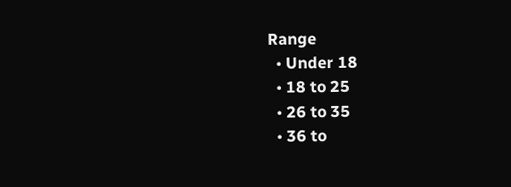Range
  • Under 18
  • 18 to 25
  • 26 to 35
  • 36 to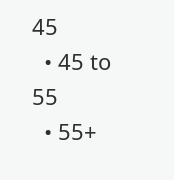45
  • 45 to 55
  • 55+